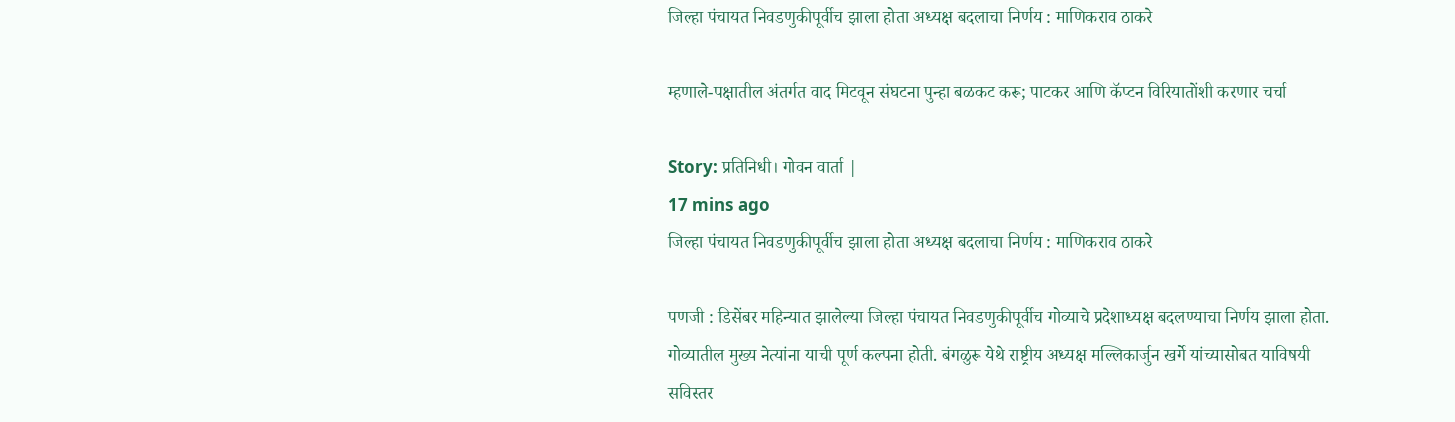जिल्हा पंचायत निवडणुकीपूर्वीच झाला होता अध्यक्ष बदलाचा निर्णय : माणिकराव ठाकरे

म्हणाले-पक्षातील अंतर्गत वाद मिटवून संघटना पुन्हा बळकट करू; पाटकर आणि कॅप्टन विरियातोंशी करणार चर्चा

Story: प्रतिनिधी। गोवन वार्ता |
17 mins ago
जिल्हा पंचायत निवडणुकीपूर्वीच झाला होता अध्यक्ष बदलाचा निर्णय : माणिकराव ठाकरे

पणजी : डिसेंबर महिन्यात झालेल्या जिल्हा पंचायत निवडणुकीपूर्वीच गोव्याचे प्रदेशाध्यक्ष बदलण्याचा निर्णय झाला होता. गोव्यातील मुख्य नेत्यांना याची पूर्ण कल्पना होती. बंगळुरू येथे राष्ट्रीय अध्यक्ष मल्लिकार्जुन खर्गे यांच्यासोबत याविषयी सविस्तर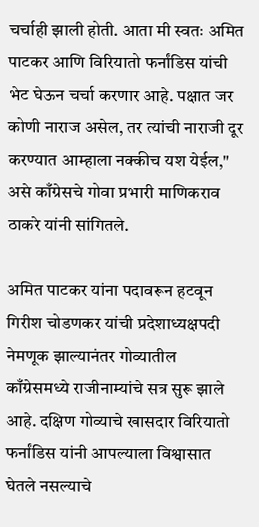चर्चाही झाली होती. आता मी स्वतः अमित पाटकर आणि विरियातो फर्नांडिस यांची भेट घेऊन चर्चा करणार आहे. पक्षात जर कोणी नाराज असेल, तर त्यांची नाराजी दूर करण्यात आम्हाला नक्कीच यश येईल," असे काँग्रेसचे गोवा प्रभारी माणिकराव ठाकरे यांनी सांगितले.

अमित पाटकर यांना पदावरून हटवून गिरीश चोडणकर यांची प्रदेशाध्यक्षपदी नेमणूक झाल्यानंतर गोव्यातील काँग्रेसमध्ये राजीनाम्यांचे सत्र सुरू झाले आहे. दक्षिण गोव्याचे खासदार विरियातो फर्नांडिस यांनी आपल्याला विश्वासात घेतले नसल्याचे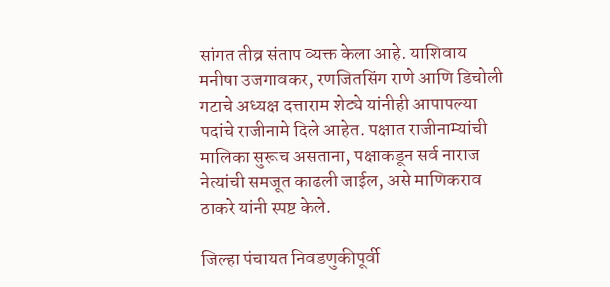सांगत तीव्र संताप व्यक्त केला आहे. याशिवाय मनीषा उजगावकर, रणजितसिंग राणे आणि डिचोली गटाचे अध्यक्ष दत्ताराम शेट्ये यांनीही आपापल्या पदांचे राजीनामे दिले आहेत. पक्षात राजीनाम्यांची मालिका सुरूच असताना, पक्षाकडून सर्व नाराज नेत्यांची समजूत काढली जाईल, असे माणिकराव ठाकरे यांनी स्पष्ट केले.

जिल्हा पंचायत निवडणुकीपूर्वी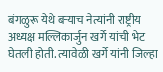बंगळुरू येथे बऱ्याच नेत्यांनी राष्ट्रीय अध्यक्ष मल्लिकार्जुन खर्गे यांची भेट घेतली होती. त्यावेळी खर्गे यांनी जिल्हा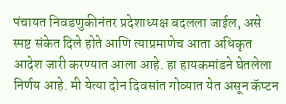पंचायत निवडणुकीनंतर प्रदेशाध्यक्ष बदलला जाईल, असे स्पष्ट संकेत दिले होते आणि त्याप्रमाणेच आता अधिकृत आदेश जारी करण्यात आला आहे. हा हायकमांडने घेतलेला निर्णय आहे. मी येत्या दोन दिवसांत गोव्यात येत असून कॅप्टन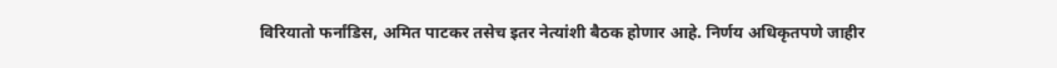विरियातो फर्नांडिस, अमित पाटकर तसेच इतर नेत्यांशी बैठक होणार आहे. निर्णय अधिकृतपणे जाहीर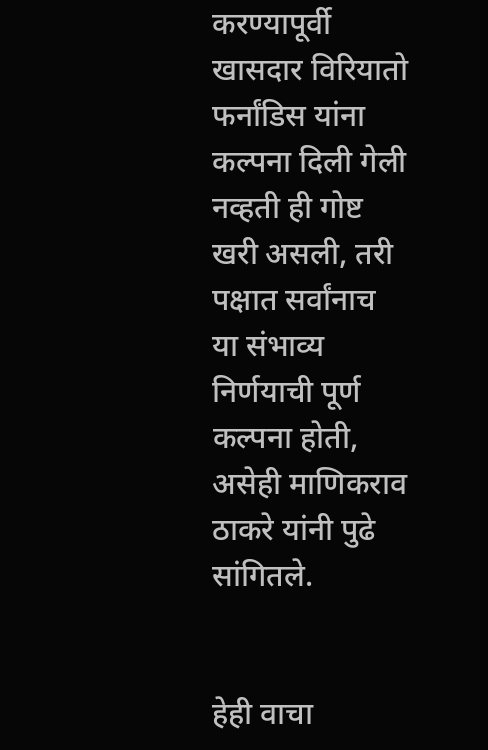करण्यापूर्वी खासदार विरियातो फर्नांडिस यांना कल्पना दिली गेली नव्हती ही गोष्ट खरी असली, तरी पक्षात सर्वांनाच या संभाव्य निर्णयाची पूर्ण कल्पना होती, असेही माणिकराव ठाकरे यांनी पुढे सांगितले.


हेही वाचा